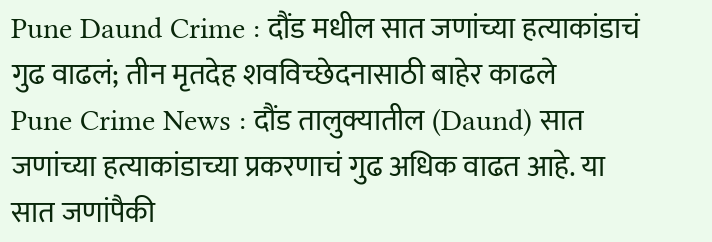Pune Daund Crime : दौंड मधील सात जणांच्या हत्याकांडाचं गुढ वाढलं; तीन मृतदेह शवविच्छेदनासाठी बाहेर काढले
Pune Crime News : दौंड तालुक्यातील (Daund) सात जणांच्या हत्याकांडाच्या प्रकरणाचं गुढ अधिक वाढत आहे. या सात जणांपैकी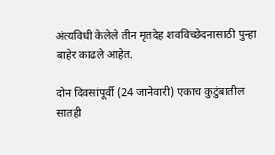अंत्यविधी केलेले तीन मृतदेह शवविच्छेदनासाठी पुन्हा बाहेर काढले आहेत.

दोन दिवसांपूर्वी (24 जानेवारी) एकाच कुटुंबातील सातही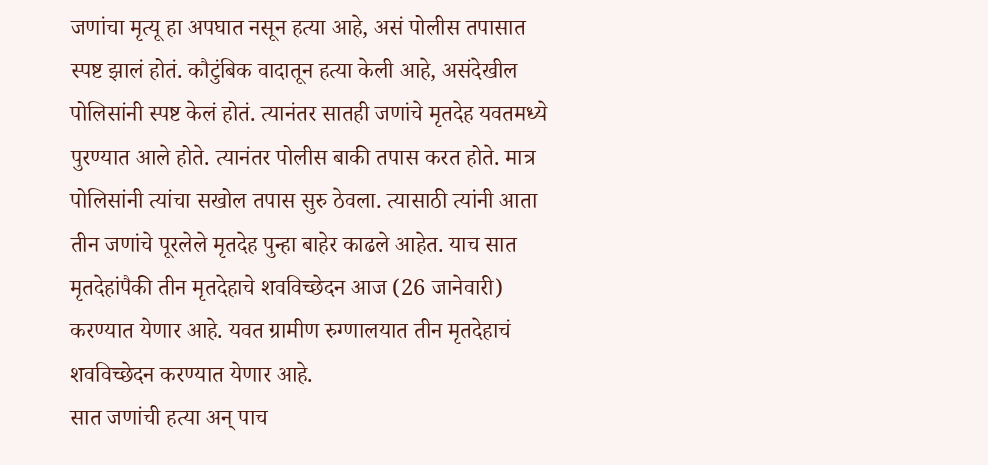जणांचा मृत्यू हा अपघात नसून हत्या आहे, असं पोलीस तपासात स्पष्ट झालं होतं. कौटुंबिक वादातून हत्या केली आहे, असंदेखील पोलिसांनी स्पष्ट केलं होतं. त्यानंतर सातही जणांचे मृतदेह यवतमध्ये पुरण्यात आले होते. त्यानंतर पोलीस बाकी तपास करत होते. मात्र पोलिसांनी त्यांचा सखोल तपास सुरु ठेवला. त्यासाठी त्यांनी आता तीन जणांचे पूरलेले मृतदेह पुन्हा बाहेर काढले आहेत. याच सात मृतदेहांपैकी तीन मृतदेहाचे शवविच्छेदन आज (26 जानेवारी) करण्यात येणार आहे. यवत ग्रामीण रुग्णालयात तीन मृतदेहाचं शवविच्छेदन करण्यात येणार आहे.
सात जणांची हत्या अन् पाच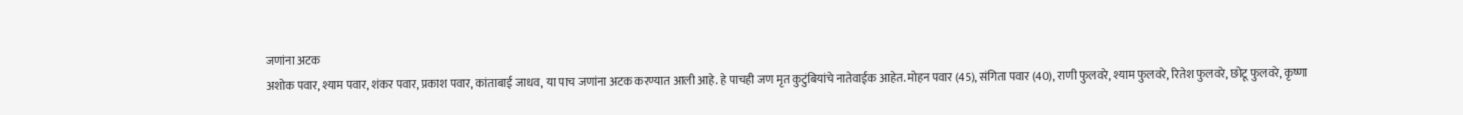जणांना अटक
अशोक पवार, श्याम पवार, शंकर पवार, प्रकाश पवार, कांताबाई जाधव, या पाच जणांना अटक करण्यात आली आहे. हे पाचही जण मृत कुटुंबियांचे नातेवाईक आहेत. मोहन पवार (45), संगिता पवार (40), राणी फुलवरे, श्याम फुलवरे, रितेश फुलवरे, छोटू फुलवरे, कृष्णा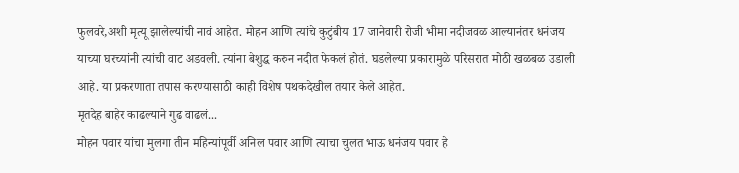फुलवरे,अशी मृत्यू झालेल्यांची नावं आहेत. मोहन आणि त्यांचे कुटुंबीय 17 जानेवारी रोजी भीमा नदीजवळ आल्यानंतर धनंजय याच्या घरच्यांनी त्यांची वाट अडवली. त्यांना बेशुद्ध करुन नदीत फेकलं होतं. घडलेल्या प्रकारामुळे परिसरात मोठी खळबळ उडाली आहे. या प्रकरणाता तपास करण्यासाठी काही विशेष पथकदेखील तयार केले आहेत.
मृतदेह बाहेर काढल्याने गुढ वाढलं...
मोहन पवार यांचा मुलगा तीन महिन्यांपूर्वी अनिल पवार आणि त्याचा चुलत भाऊ धनंजय पवार हे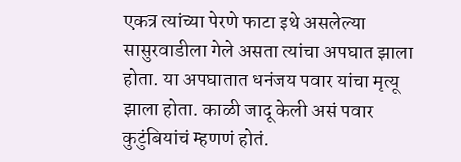एकत्र त्यांच्या पेरणे फाटा इथे असलेल्या सासुरवाडीला गेले असता त्यांचा अपघात झाला होता. या अपघातात धनंजय पवार यांचा मृत्यू झाला होता. काळी जादू केली असं पवार कुटुंबियांचं म्हणणं होतं.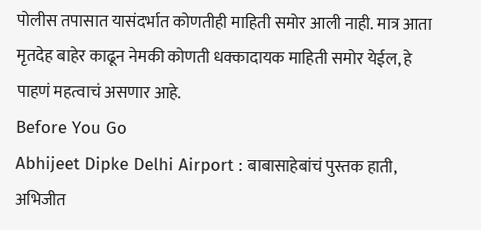पोलीस तपासात यासंदर्भात कोणतीही माहिती समोर आली नाही. मात्र आता मृतदेह बाहेर काढून नेमकी कोणती धक्कादायक माहिती समोर येईल, हे पाहणं महत्वाचं असणार आहे.
Before You Go
Abhijeet Dipke Delhi Airport : बाबासाहेबांचं पुस्तक हाती, अभिजीत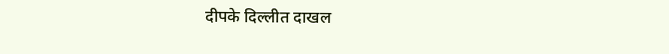दीपके दिल्लीत दाखल